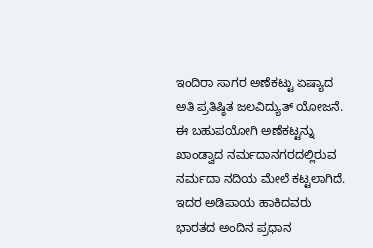ಇಂದಿರಾ ಸಾಗರ ಅಣೆಕಟ್ಟು ಏಷ್ಯಾದ ಅತಿ ಪ್ರತಿಷ್ಠಿತ ಜಲವಿದ್ಯುತ್ ಯೋಜನೆ. ಈ ಬಹುಪಯೋಗಿ ಅಣೆಕಟ್ಟನ್ನು ಖಾಂಡ್ವಾದ ನರ್ಮದಾನಗರದಲ್ಲಿರುವ ನರ್ಮದಾ ನದಿಯ ಮೇಲೆ ಕಟ್ಟಲಾಗಿದೆ. ಇದರ ಅಡಿಪಾಯ ಹಾಕಿದವರು ಭಾರತದ ಅಂದಿನ ಪ್ರಧಾನ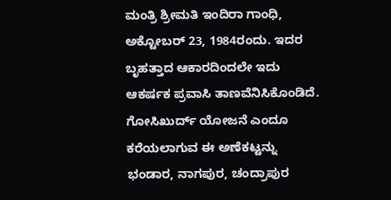ಮಂತ್ರಿ ಶ್ರೀಮತಿ ಇಂದಿರಾ ಗಾಂಧಿ, ಅಕ್ಟೋಬರ್ 23, 1984ರಂದು. ಇದರ ಬೃಹತ್ತಾದ ಆಕಾರದಿಂದಲೇ ಇದು ಆಕರ್ಷಕ ಪ್ರವಾಸಿ ತಾಣವೆನಿಸಿಕೊಂಡಿದೆ.
ಗೋಸಿಖುರ್ದ್ ಯೋಜನೆ ಎಂದೂ ಕರೆಯಲಾಗುವ ಈ ಅಣೆಕಟ್ಟನ್ನು ಭಂಡಾರ, ನಾಗಪುರ, ಚಂದ್ರಾಪುರ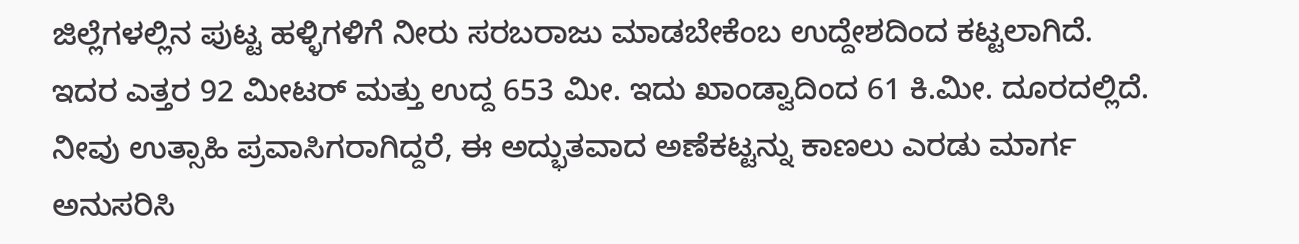ಜಿಲ್ಲೆಗಳಲ್ಲಿನ ಪುಟ್ಟ ಹಳ್ಳಿಗಳಿಗೆ ನೀರು ಸರಬರಾಜು ಮಾಡಬೇಕೆಂಬ ಉದ್ದೇಶದಿಂದ ಕಟ್ಟಲಾಗಿದೆ. ಇದರ ಎತ್ತರ 92 ಮೀಟರ್ ಮತ್ತು ಉದ್ದ 653 ಮೀ. ಇದು ಖಾಂಡ್ವಾದಿಂದ 61 ಕಿ.ಮೀ. ದೂರದಲ್ಲಿದೆ. ನೀವು ಉತ್ಸಾಹಿ ಪ್ರವಾಸಿಗರಾಗಿದ್ದರೆ, ಈ ಅದ್ಭುತವಾದ ಅಣೆಕಟ್ಟನ್ನು ಕಾಣಲು ಎರಡು ಮಾರ್ಗ ಅನುಸರಿಸಿ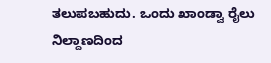ತಲುಪಬಹುದು. ಒಂದು ಖಾಂಡ್ವಾ ರೈಲು ನಿಲ್ದಾಣದಿಂದ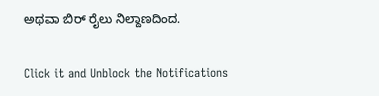ಅಥವಾ ಬಿರ್ ರೈಲು ನಿಲ್ದಾಣದಿಂದ.


Click it and Unblock the Notifications